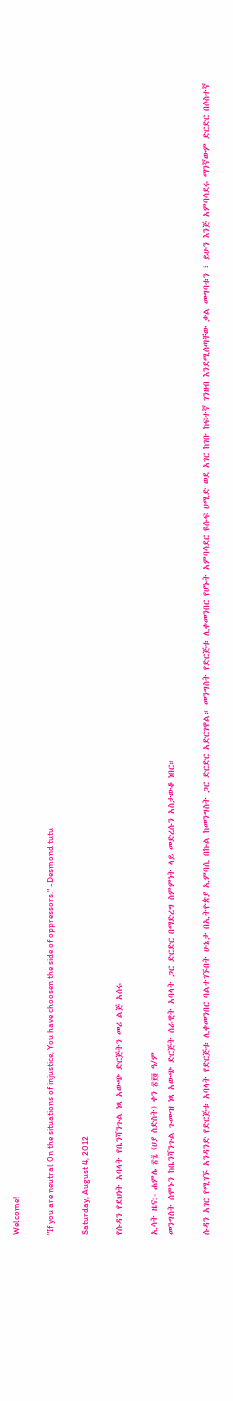Welcome!

"If you are neutral 0n the situations of injustice, You have choosen the side of oppressors." -Desmond tutu

Saturday, August 4, 2012

የሱዳን የደህነት አባላት የቤንሻንጉል ነጻ አውጭ ድርጅትን መሪ ልጅ አሰሩ

ኢሳት ዜና:- ሐምሌ ፳፯ (ሀያ ስድስት) ቀን ፳፻፬ ዓ/ም
መንግስት ሰሞኑን ከቤንሻንጉል ጉሙዝ ነጻ አውጭ ድርጅት ሰራዊት አባላት ጋር ድርድር በማድረግ ስምምነት ላይ መድረሱን አስታውቆ ነበር።

ሱዳን አገር የሚገኙ አንዳንድ የድርጅቱ አባላት የድርጅቱ ሊቀመንበር ባልተገኙበት ሁኔታ በኢትዮጵያ ኢምባሲ በኩል ከመንግስት ጋር ድርድር አድርገዋል። መንግስት የድርጅቱ ሊቀመንበር የሆኑት አምባሳደር ዩሱፍ ሀሚድ ወደ አገር ከገቡ ከፍተኛ ገንዘብ እንደሚሰጣቸው ቃል መግባቱን ፣ ይሁን እንጅ አምባሳደሩ ማንኛውም ድርድር በሶስተኛ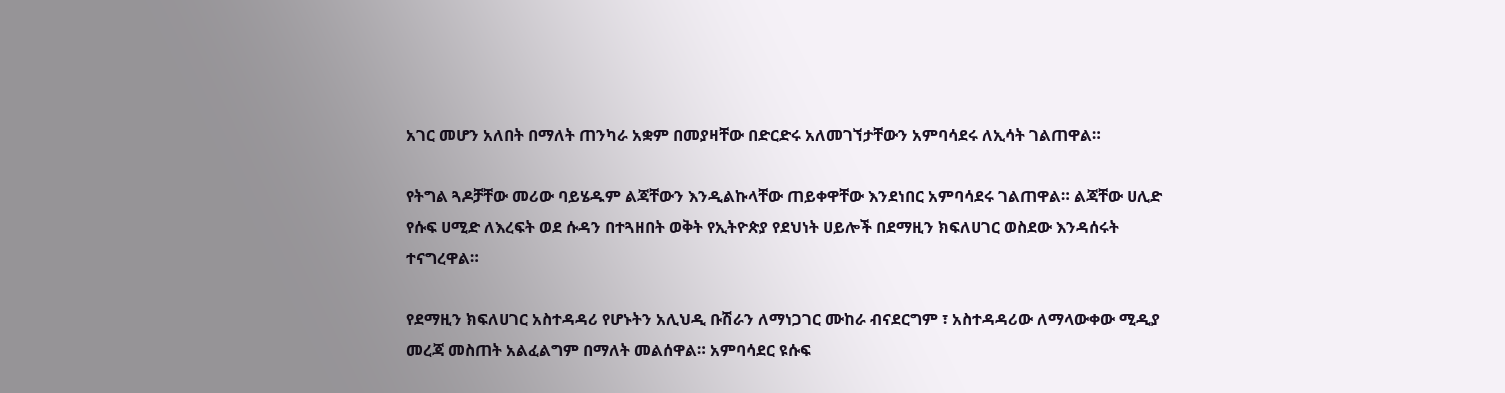አገር መሆን አለበት በማለት ጠንካራ አቋም በመያዛቸው በድርድሩ አለመገኘታቸውን አምባሳደሩ ለኢሳት ገልጠዋል።

የትግል ጓዶቻቸው መሪው ባይሄዱም ልጃቸውን እንዲልኩላቸው ጠይቀዋቸው እንደነበር አምባሳደሩ ገልጠዋል። ልጃቸው ሀሊድ የሱፍ ሀሚድ ለእረፍት ወደ ሱዳን በተጓዘበት ወቅት የኢትዮጵያ የደህነት ሀይሎች በደማዚን ክፍለሀገር ወስደው እንዳሰሩት ተናግረዋል።

የደማዚን ክፍለሀገር አስተዳዳሪ የሆኑትን አሊህዲ ቡሽራን ለማነጋገር ሙከራ ብናደርግም ፣ አስተዳዳሪው ለማላውቀው ሚዲያ መረጃ መስጠት አልፈልግም በማለት መልሰዋል። አምባሳደር ዩሱፍ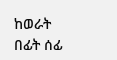ከወራት በፊት ሰፊ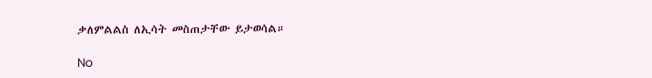ቃለምልልስ ለኢሳት መስጠታቸው ይታወሳል።

No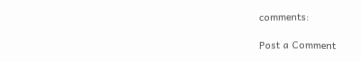comments:

Post a Comment